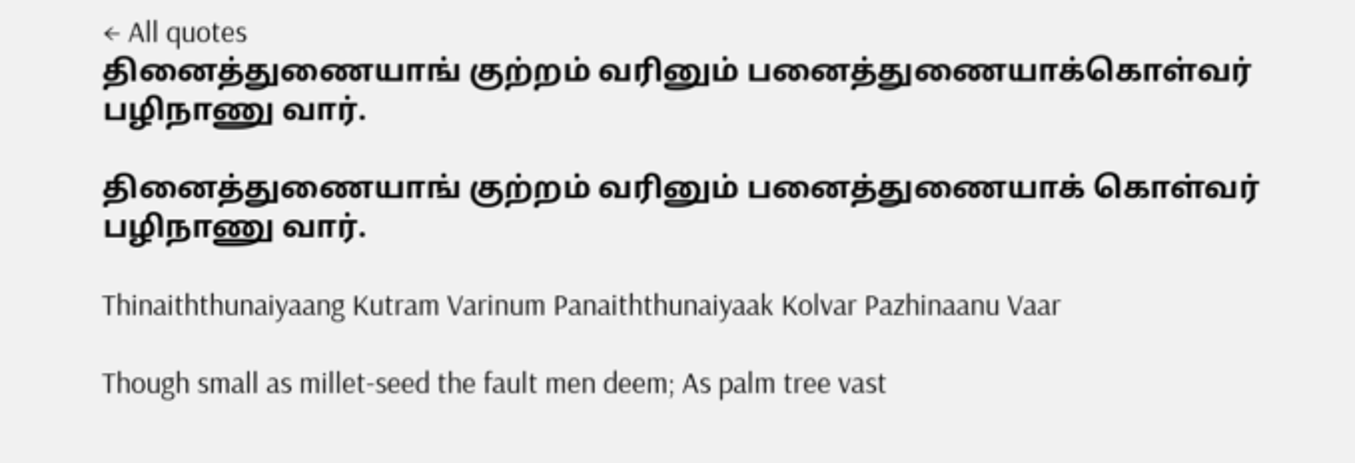← All quotes
தினைத்துணையாங் குற்றம் வரினும் பனைத்துணையாக்கொள்வர் பழிநாணு வார்.

தினைத்துணையாங் குற்றம் வரினும் பனைத்துணையாக் கொள்வர் பழிநாணு வார்.

Thinaiththunaiyaang Kutram Varinum Panaiththunaiyaak Kolvar Pazhinaanu Vaar

Though small as millet-seed the fault men deem; As palm tree vast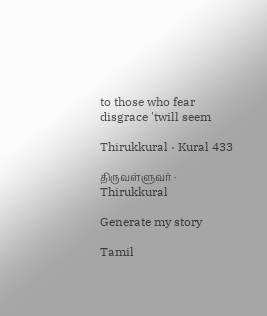to those who fear disgrace 'twill seem

Thirukkural · Kural 433

திருவள்ளுவர் · Thirukkural

Generate my story

Tamil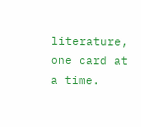literature, one card at a time.